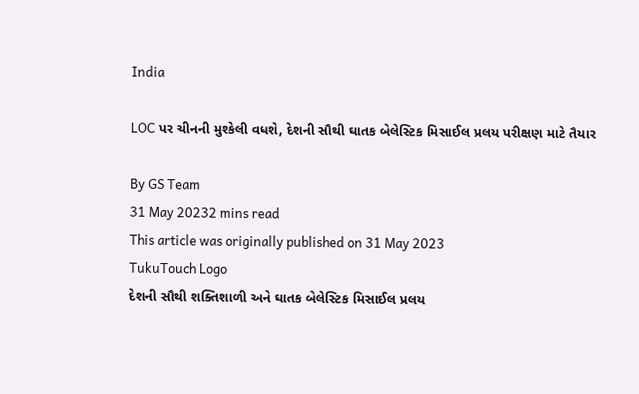India

LOC પર ચીનની મુશ્કેલી વધશે, દેશની સૌથી ઘાતક બેલેસ્ટિક મિસાઈલ પ્રલય પરીક્ષણ માટે તૈયાર

By GS Team
31 May 20232 mins read
This article was originally published on 31 May 2023
TukuTouch Logo
દેશની સૌથી શક્તિશાળી અને ઘાતક બેલેસ્ટિક મિસાઈલ પ્રલય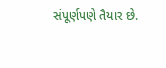સંપૂર્ણપણે તૈયાર છે.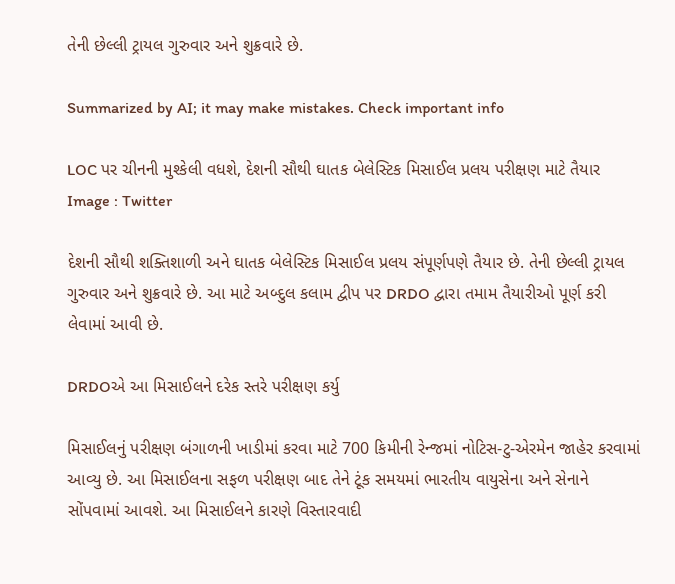તેની છેલ્લી ટ્રાયલ ગુરુવાર અને શુક્રવારે છે.

Summarized by AI; it may make mistakes. Check important info

LOC પર ચીનની મુશ્કેલી વધશે, દેશની સૌથી ઘાતક બેલેસ્ટિક મિસાઈલ પ્રલય પરીક્ષણ માટે તૈયાર
Image : Twitter

દેશની સૌથી શક્તિશાળી અને ઘાતક બેલેસ્ટિક મિસાઈલ પ્રલય સંપૂર્ણપણે તૈયાર છે. તેની છેલ્લી ટ્રાયલ ગુરુવાર અને શુક્રવારે છે. આ માટે અબ્દુલ કલામ દ્વીપ પર DRDO દ્વારા તમામ તૈયારીઓ પૂર્ણ કરી લેવામાં આવી છે.

DRDOએ આ મિસાઈલને દરેક સ્તરે પરીક્ષણ કર્યુ

મિસાઈલનું પરીક્ષણ બંગાળની ખાડીમાં કરવા માટે 700 કિમીની રેન્જમાં નોટિસ-ટુ-એરમેન જાહેર કરવામાં આવ્યુ છે. આ મિસાઈલના સફળ પરીક્ષણ બાદ તેને ટૂંક સમયમાં ભારતીય વાયુસેના અને સેનાને સોંપવામાં આવશે. આ મિસાઈલને કારણે વિસ્તારવાદી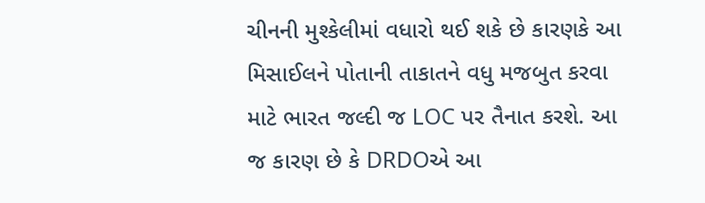ચીનની મુશ્કેલીમાં વધારો થઈ શકે છે કારણકે આ મિસાઈલને પોતાની તાકાતને વધુ મજબુત કરવા માટે ભારત જલ્દી જ LOC પર તૈનાત કરશે. આ જ કારણ છે કે DRDOએ આ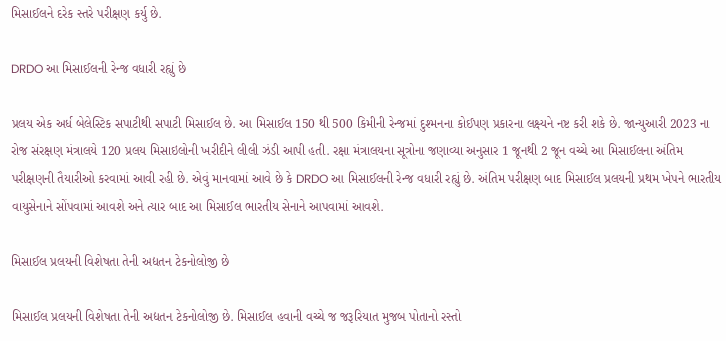મિસાઈલને દરેક સ્તરે પરીક્ષણ કર્યુ છે.

DRDO આ મિસાઈલની રેન્જ વધારી રહ્યું છે

પ્રલય એક અર્ધ બેલેસ્ટિક સપાટીથી સપાટી મિસાઈલ છે. આ મિસાઈલ 150 થી 500 કિમીની રેન્જમાં દુશ્મનના કોઈપણ પ્રકારના લક્ષ્યને નષ્ટ કરી શકે છે. જાન્યુઆરી 2023 ના રોજ સંરક્ષણ મંત્રાલયે 120 પ્રલય મિસાઇલોની ખરીદીને લીલી ઝંડી આપી હતી. રક્ષા મંત્રાલયના સૂત્રોના જણાવ્યા અનુસાર 1 જૂનથી 2 જૂન વચ્ચે આ મિસાઈલના અંતિમ પરીક્ષણની તૈયારીઓ કરવામાં આવી રહી છે. એવું માનવામાં આવે છે કે DRDO આ મિસાઈલની રેન્જ વધારી રહ્યું છે. અંતિમ પરીક્ષણ બાદ મિસાઈલ પ્રલયની પ્રથમ ખેપને ભારતીય વાયુસેનાને સોંપવામાં આવશે અને ત્યાર બાદ આ મિસાઈલ ભારતીય સેનાને આપવામાં આવશે.

મિસાઈલ પ્રલયની વિશેષતા તેની અદ્યતન ટેકનોલોજી છે

મિસાઈલ પ્રલયની વિશેષતા તેની અદ્યતન ટેકનોલોજી છે. મિસાઈલ હવાની વચ્ચે જ જરૂરિયાત મુજબ પોતાનો રસ્તો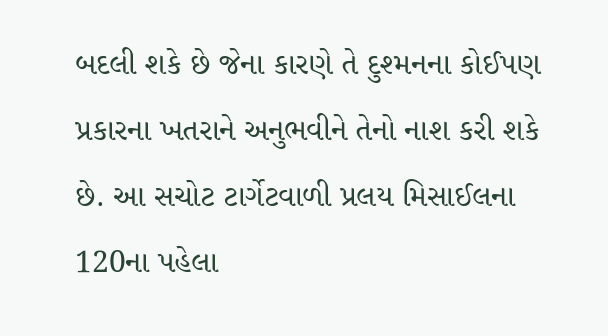બદલી શકે છે જેના કારણે તે દુશ્મનના કોઈપણ પ્રકારના ખતરાને અનુભવીને તેનો નાશ કરી શકે છે. આ સચોટ ટાર્ગેટવાળી પ્રલય મિસાઈલના 120ના પહેલા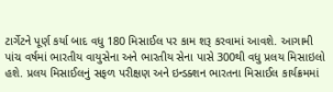ટાર્ગેટને પૂર્ણ કર્યા બાદ વધુ 180 મિસાઈલ પર કામ શરૂ કરવામાં આવશે. આગામી પાંચ વર્ષમાં ભારતીય વાયુસેના અને ભારતીય સેના પાસે 300થી વધુ પ્રલય મિસાઇલો હશે. પ્રલય મિસાઈલનું સફળ પરીક્ષણ અને ઇન્ડક્શન ભારતના મિસાઈલ કાર્યક્રમમાં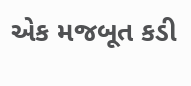એક મજબૂત કડી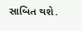સાબિત થશે.